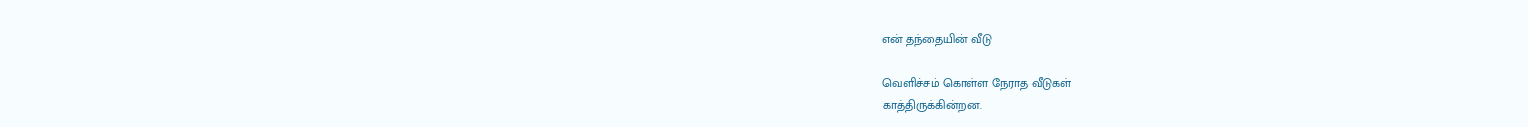என் தந்தையின் வீடு

வெளிச்சம் கொள்ள நேராத வீடுகள்
காத்திருக்கின்றன.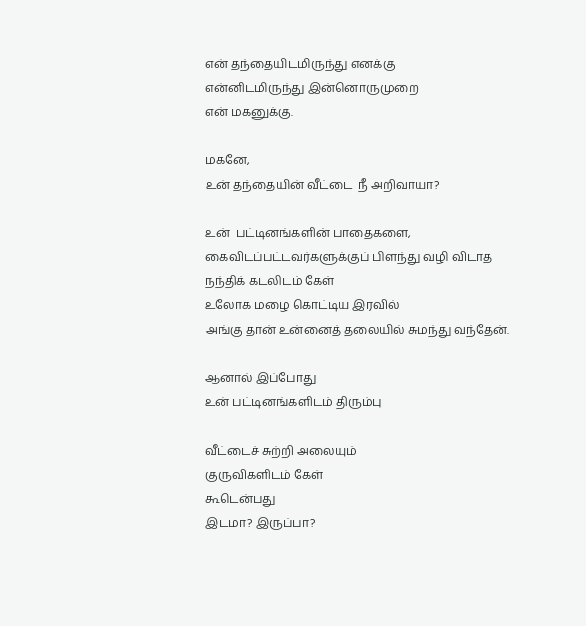என் தந்தையிடமிருந்து எனக்கு
என்னிடமிருந்து இன்னொருமுறை
என் மகனுக்கு.

மகனே,
உன் தந்தையின் வீட்டை  நீ அறிவாயா?

உன்  பட்டினங்களின் பாதைகளை,
கைவிடப்பட்டவர்களுக்குப் பிளந்து வழி விடாத
நந்திக் கடலிடம் கேள்
உலோக மழை கொட்டிய இரவில்
அங்கு தான் உன்னைத் தலையில் சுமந்து வந்தேன்.

ஆனால் இப்போது
உன் பட்டினங்களிடம் திரும்பு

வீட்டைச் சுற்றி அலையும்
குருவிகளிடம் கேள்
கூடென்பது
இடமா? இருப்பா?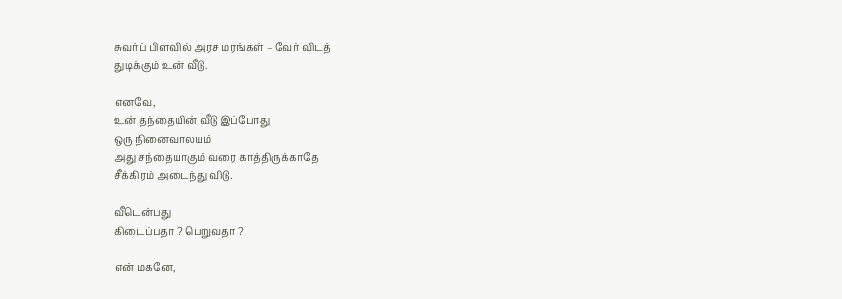சுவர்ப் பிளவில் அரச மரங்கள் – வேர் விடத்
துடிக்கும் உன் வீடு.

எனவே,
உன் தந்தையின் வீடு இப்போது
ஒரு நினைவாலயம்
அது சந்தையாகும் வரை காத்திருக்காதே
சீக்கிரம் அடைந்து விடு.

வீடென்பது
கிடைப்பதா ? பெறுவதா ?

என் மகனே,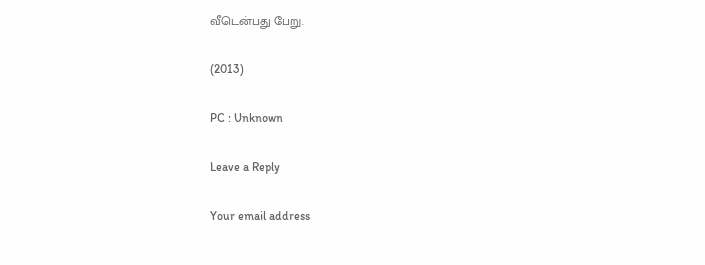வீடென்பது பேறு.

(2013)

PC : Unknown

Leave a Reply

Your email address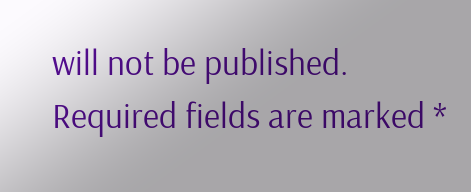will not be published. Required fields are marked *